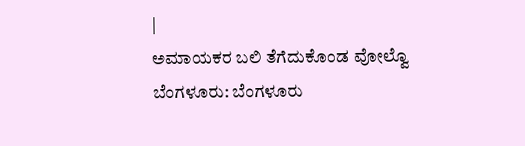|
ಅಮಾಯಕರ ಬಲಿ ತೆಗೆದುಕೊಂಡ ವೋಲ್ವೊ
ಬೆಂಗಳೂರು: ಬೆಂಗಳೂರು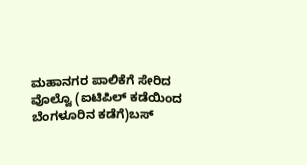ಮಹಾನಗರ ಪಾಲಿಕೆಗೆ ಸೇರಿದ
ವೊಲ್ವೊ (ಐಟಿಪಿಲ್ ಕಡೆಯಿಂದ ಬೆಂಗಳೂರಿನ ಕಡೆಗೆ)ಬಸ್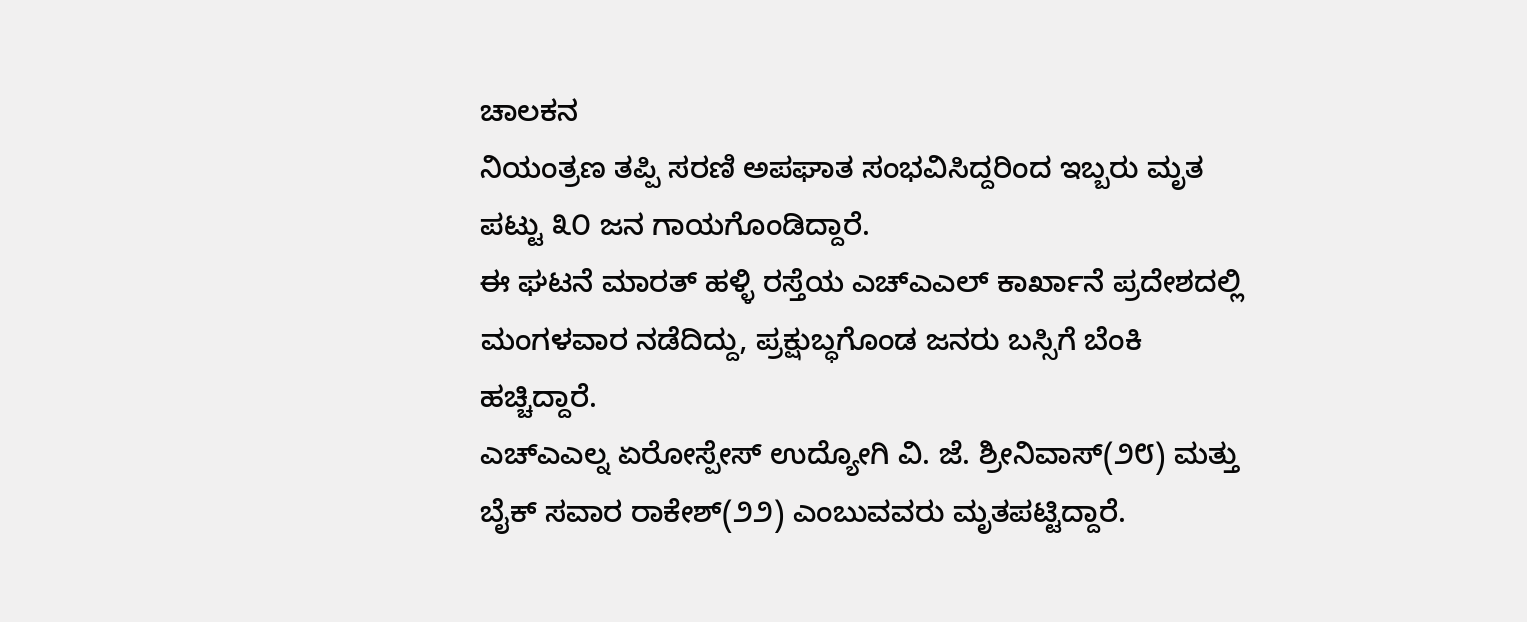ಚಾಲಕನ
ನಿಯಂತ್ರಣ ತಪ್ಪಿ ಸರಣಿ ಅಪಘಾತ ಸಂಭವಿಸಿದ್ದರಿಂದ ಇಬ್ಬರು ಮೃತ
ಪಟ್ಟು ೩೦ ಜನ ಗಾಯಗೊಂಡಿದ್ದಾರೆ.
ಈ ಘಟನೆ ಮಾರತ್ ಹಳ್ಳಿ ರಸ್ತೆಯ ಎಚ್ಎಎಲ್ ಕಾರ್ಖಾನೆ ಪ್ರದೇಶದಲ್ಲಿ
ಮಂಗಳವಾರ ನಡೆದಿದ್ದು, ಪ್ರಕ್ಷುಬ್ಧಗೊಂಡ ಜನರು ಬಸ್ಸಿಗೆ ಬೆಂಕಿ
ಹಚ್ಚಿದ್ದಾರೆ.
ಎಚ್ಎಎಲ್ನ ಏರೋಸ್ಪೇಸ್ ಉದ್ಯೋಗಿ ವಿ. ಜೆ. ಶ್ರೀನಿವಾಸ್(೨೮) ಮತ್ತು
ಬೈಕ್ ಸವಾರ ರಾಕೇಶ್(೨೨) ಎಂಬುವವರು ಮೃತಪಟ್ಟಿದ್ದಾರೆ.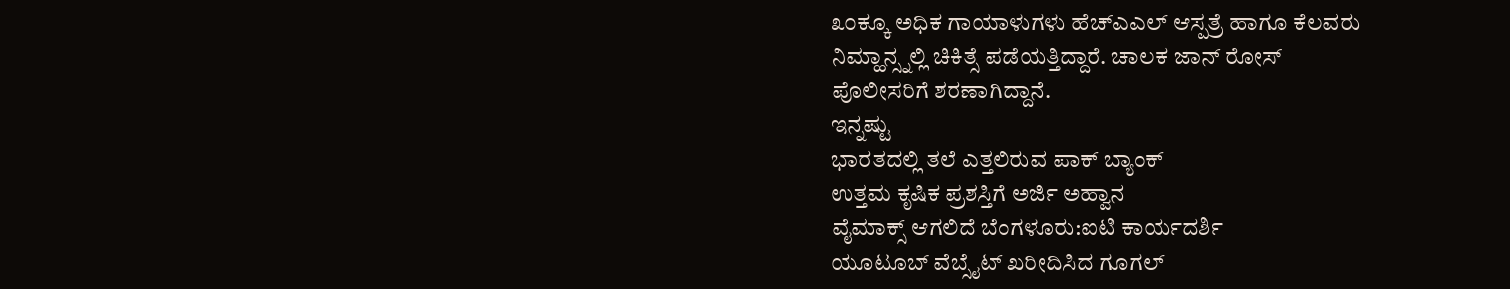೩೦ಕ್ಕೂ ಅಧಿಕ ಗಾಯಾಳುಗಳು ಹೆಚ್ಎಎಲ್ ಆಸ್ಪತ್ರೆ ಹಾಗೂ ಕೆಲವರು
ನಿಮ್ಹಾನ್ಸ್ನಲ್ಲಿ ಚಿಕಿತ್ಸೆ ಪಡೆಯತ್ತಿದ್ದಾರೆ. ಚಾಲಕ ಜಾನ್ ರೋಸ್
ಪೊಲೀಸರಿಗೆ ಶರಣಾಗಿದ್ದಾನೆ.
ಇನ್ನಷ್ಟು
ಭಾರತದಲ್ಲಿ ತಲೆ ಎತ್ತಲಿರುವ ಪಾಕ್ ಬ್ಯಾಂಕ್
ಉತ್ತಮ ಕೃಷಿಕ ಪ್ರಶಸ್ತಿಗೆ ಅರ್ಜಿ ಅಹ್ವಾನ
ವೈಮಾಕ್ಸ್ ಆಗಲಿದೆ ಬೆಂಗಳೂರು:ಐಟಿ ಕಾರ್ಯದರ್ಶಿ
ಯೂಟೂಬ್ ವೆಬ್ಸೈಟ್ ಖರೀದಿಸಿದ ಗೂಗಲ್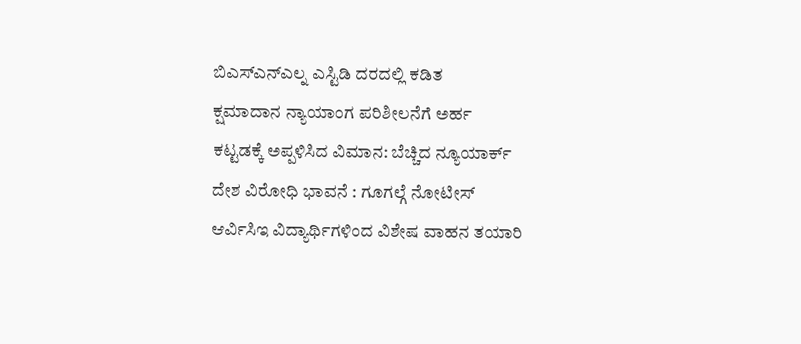ಬಿಎಸ್ಎನ್ಎಲ್ನ ಎಸ್ಟಿಡಿ ದರದಲ್ಲಿ ಕಡಿತ
ಕ್ಷಮಾದಾನ ನ್ಯಾಯಾಂಗ ಪರಿಶೀಲನೆಗೆ ಅರ್ಹ
ಕಟ್ಟಡಕ್ಕೆ ಅಪ್ಪಳಿಸಿದ ವಿಮಾನ: ಬೆಚ್ಚಿದ ನ್ಯೂಯಾರ್ಕ್
ದೇಶ ವಿರೋಧಿ ಭಾವನೆ : ಗೂಗಲ್ಗೆ ನೋಟೀಸ್
ಆರ್ವಿಸಿಇ ವಿದ್ಯಾರ್ಥಿಗಳಿಂದ ವಿಶೇಷ ವಾಹನ ತಯಾರಿ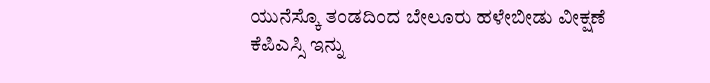ಯುನೆಸ್ಕೊ ತಂಡದಿಂದ ಬೇಲೂರು ಹಳೇಬೀಡು ವೀಕ್ಷಣೆ
ಕೆಪಿಎಸ್ಸಿ ಇನ್ನು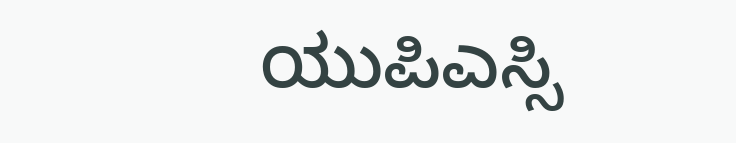ಯುಪಿಎಸ್ಸಿ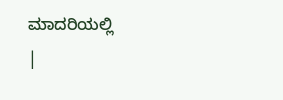ಮಾದರಿಯಲ್ಲಿ
|